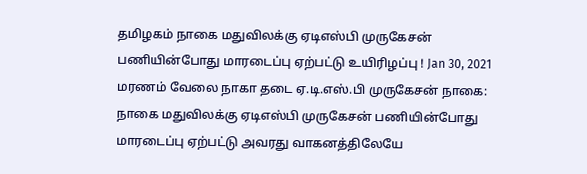தமிழகம் நாகை மதுவிலக்கு ஏடிஎஸ்பி முருகேசன் பணியின்போது மாரடைப்பு ஏற்பட்டு உயிரிழப்பு ! Jan 30, 2021 மரணம் வேலை நாகா தடை ஏ.டி.எஸ்.பி முருகேசன் நாகை: நாகை மதுவிலக்கு ஏடிஎஸ்பி முருகேசன் பணியின்போது மாரடைப்பு ஏற்பட்டு அவரது வாகனத்திலேயே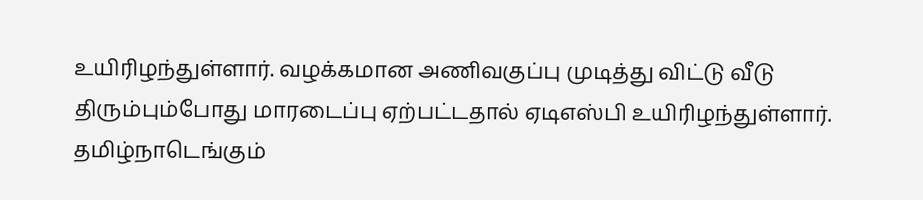உயிரிழந்துள்ளார். வழக்கமான அணிவகுப்பு முடித்து விட்டு வீடு திரும்பும்போது மாரடைப்பு ஏற்பட்டதால் ஏடிஎஸ்பி உயிரிழந்துள்ளார்.
தமிழ்நாடெங்கும்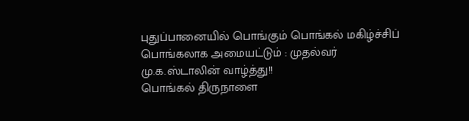புதுப்பானையில் பொங்கும் பொங்கல் மகிழ்ச்சிப் பொங்கலாக அமையட்டும் : முதல்வர் மு.க.ஸ்டாலின் வாழ்த்து!!
பொங்கல் திருநாளை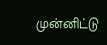முன்னிட்டு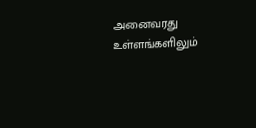அனைவரது உள்ளங்களிலும்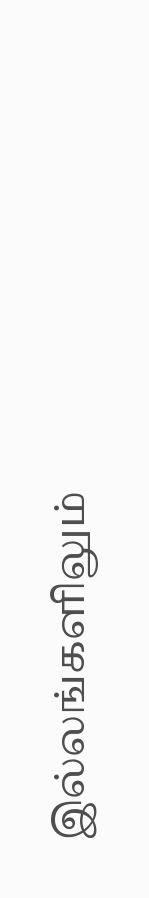இல்லங்களிலும்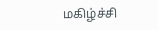மகிழ்ச்சி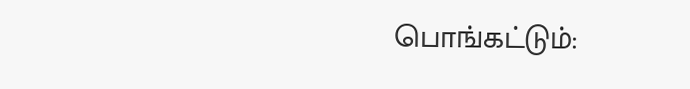பொங்கட்டும்: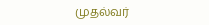முதல்வர்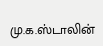மு.க.ஸ்டாலின்